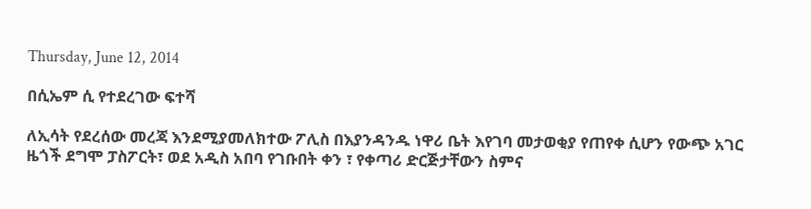Thursday, June 12, 2014

በሲኤም ሲ የተደረገው ፍተሻ

ለኢሳት የደረሰው መረጃ እንደሚያመለክተው ፖሊስ በእያንዳንዱ ነዋሪ ቤት እየገባ መታወቂያ የጠየቀ ሲሆን የውጭ አገር ዜጎች ደግሞ ፓስፖርት፣ ወደ አዲስ አበባ የገቡበት ቀን ፣ የቀጣሪ ድርጅታቸውን ስምና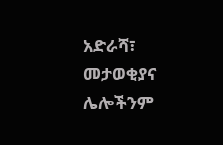አድራሻ፣ መታወቂያና ሌሎችንም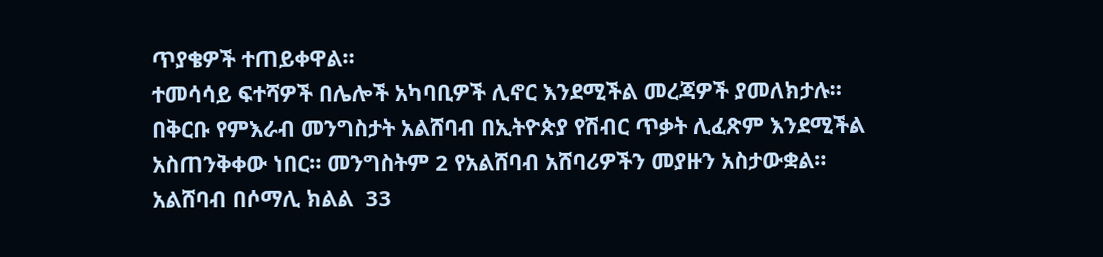ጥያቄዎች ተጠይቀዋል።
ተመሳሳይ ፍተሻዎች በሌሎች አካባቢዎች ሊኖር እንደሚችል መረጃዎች ያመለክታሉ።
በቅርቡ የምእራብ መንግስታት አልሸባብ በኢትዮጵያ የሽብር ጥቃት ሊፈጽም እንደሚችል አስጠንቅቀው ነበር። መንግስትም 2 የአልሸባብ አሸባሪዎችን መያዙን አስታውቋል።
አልሸባብ በሶማሊ ክልል  33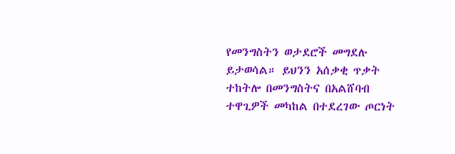የመንግስትን ወታደሮች መግደሉ ይታወሳል። ይህንን አሰቃቂ ጥቃት ተከትሎ በመንግስትና በአልሸባብ ተዋጊዎች መካከል በተደረገው ጦርነት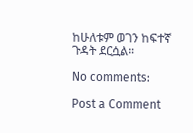ከሁለቱም ወገን ከፍተኛ ጉዳት ደርሷል።

No comments:

Post a Comment